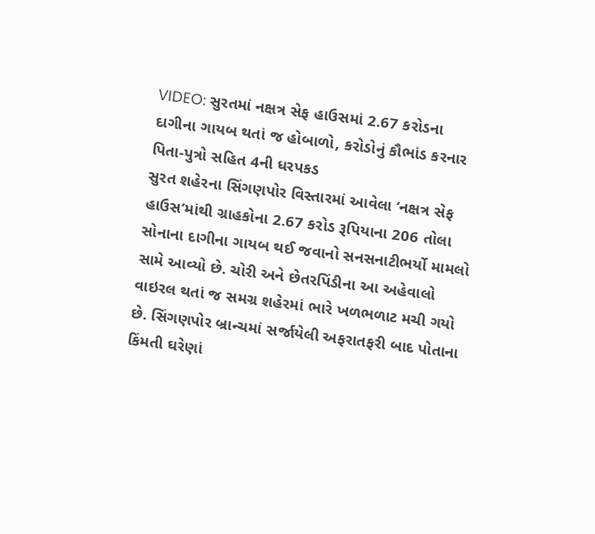VIDEO: સુરતમાં નક્ષત્ર સેફ હાઉસમાં 2.67 કરોડના દાગીના ગાયબ થતાં જ હોબાળો, કરોડોનું કૌભાંડ કરનાર પિતા-પુત્રો સહિત 4ની ધરપકડ
સુરત શહેરના સિંગણપોર વિસ્તારમાં આવેલા ‘નક્ષત્ર સેફ હાઉસ’માંથી ગ્રાહકોના 2.67 કરોડ રૂપિયાના 206 તોલા સોનાના દાગીના ગાયબ થઈ જવાનો સનસનાટીભર્યો મામલો સામે આવ્યો છે. ચોરી અને છેતરપિંડીના આ અહેવાલો વાઇરલ થતાં જ સમગ્ર શહેરમાં ભારે ખળભળાટ મચી ગયો છે. સિંગણપોર બ્રાન્ચમાં સર્જાયેલી અફરાતફરી બાદ પોતાના કિંમતી ઘરેણાં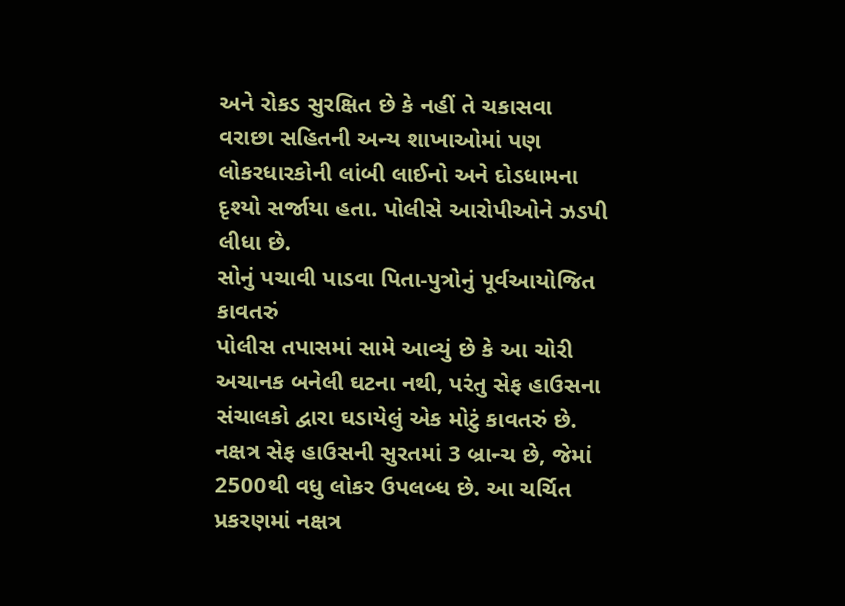અને રોકડ સુરક્ષિત છે કે નહીં તે ચકાસવા વરાછા સહિતની અન્ય શાખાઓમાં પણ લોકરધારકોની લાંબી લાઈનો અને દોડધામના દૃશ્યો સર્જાયા હતા. પોલીસે આરોપીઓને ઝડપી લીધા છે.
સોનું પચાવી પાડવા પિતા-પુત્રોનું પૂર્વઆયોજિત કાવતરું
પોલીસ તપાસમાં સામે આવ્યું છે કે આ ચોરી અચાનક બનેલી ઘટના નથી, પરંતુ સેફ હાઉસના સંચાલકો દ્વારા ઘડાયેલું એક મોટું કાવતરું છે. નક્ષત્ર સેફ હાઉસની સુરતમાં 3 બ્રાન્ચ છે, જેમાં 2500થી વધુ લોકર ઉપલબ્ધ છે. આ ચર્ચિત પ્રકરણમાં નક્ષત્ર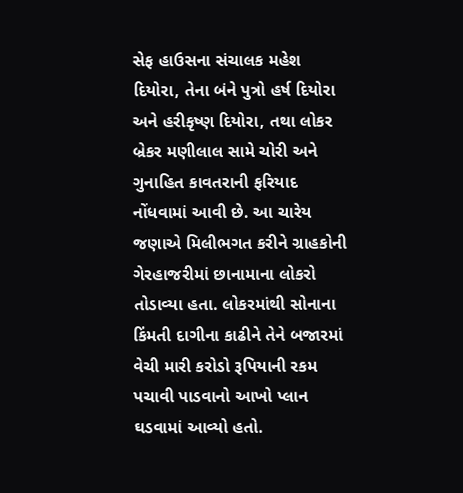સેફ હાઉસના સંચાલક મહેશ દિયોરા, તેના બંને પુત્રો હર્ષ દિયોરા અને હરીકૃષ્ણ દિયોરા, તથા લોકર બ્રેકર મણીલાલ સામે ચોરી અને ગુનાહિત કાવતરાની ફરિયાદ નોંધવામાં આવી છે. આ ચારેય જણાએ મિલીભગત કરીને ગ્રાહકોની ગેરહાજરીમાં છાનામાના લોકરો તોડાવ્યા હતા. લોકરમાંથી સોનાના કિંમતી દાગીના કાઢીને તેને બજારમાં વેચી મારી કરોડો રૂપિયાની રકમ પચાવી પાડવાનો આખો પ્લાન ઘડવામાં આવ્યો હતો.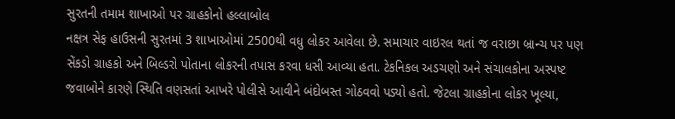સુરતની તમામ શાખાઓ પર ગ્રાહકોનો હલ્લાબોલ
નક્ષત્ર સેફ હાઉસની સુરતમાં 3 શાખાઓમાં 2500થી વધુ લોકર આવેલા છે. સમાચાર વાઇરલ થતાં જ વરાછા બ્રાન્ચ પર પણ સેંકડો ગ્રાહકો અને બિલ્ડરો પોતાના લોકરની તપાસ કરવા ધસી આવ્યા હતા. ટેકનિકલ અડચણો અને સંચાલકોના અસ્પષ્ટ જવાબોને કારણે સ્થિતિ વણસતાં આખરે પોલીસે આવીને બંદોબસ્ત ગોઠવવો પડ્યો હતો. જેટલા ગ્રાહકોના લોકર ખૂલ્યા,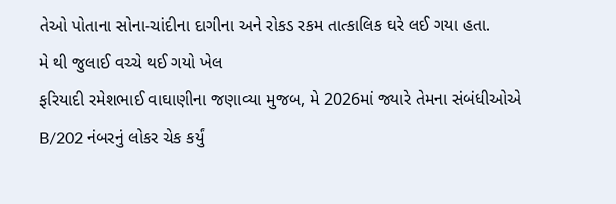તેઓ પોતાના સોના-ચાંદીના દાગીના અને રોકડ રકમ તાત્કાલિક ઘરે લઈ ગયા હતા.
મે થી જુલાઈ વચ્ચે થઈ ગયો ખેલ
ફરિયાદી રમેશભાઈ વાઘાણીના જણાવ્યા મુજબ, મે 2026માં જ્યારે તેમના સંબંધીઓએ B/202 નંબરનું લોકર ચેક કર્યું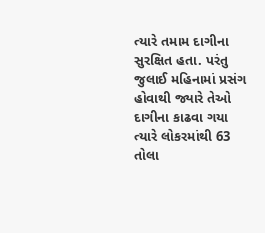ત્યારે તમામ દાગીના સુરક્ષિત હતા. પરંતુ જુલાઈ મહિનામાં પ્રસંગ હોવાથી જ્યારે તેઓ દાગીના કાઢવા ગયા ત્યારે લોકરમાંથી 63 તોલા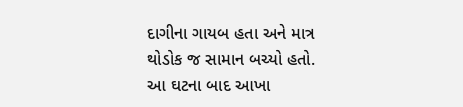દાગીના ગાયબ હતા અને માત્ર થોડોક જ સામાન બચ્યો હતો. આ ઘટના બાદ આખા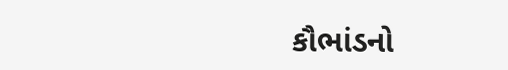કૌભાંડનો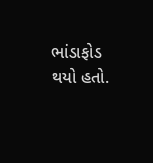ભાંડાફોડ થયો હતો.